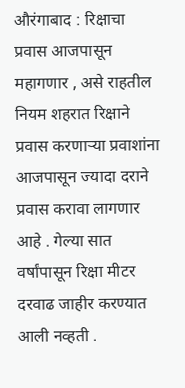औरंगाबाद : रिक्षाचा प्रवास आजपासून महागणार , असे राहतील नियम शहरात रिक्षाने प्रवास करणाऱ्या प्रवाशांना आजपासून ज्यादा दराने प्रवास करावा लागणार आहे . गेल्या सात वर्षांपासून रिक्षा मीटर दरवाढ जाहीर करण्यात आली नव्हती .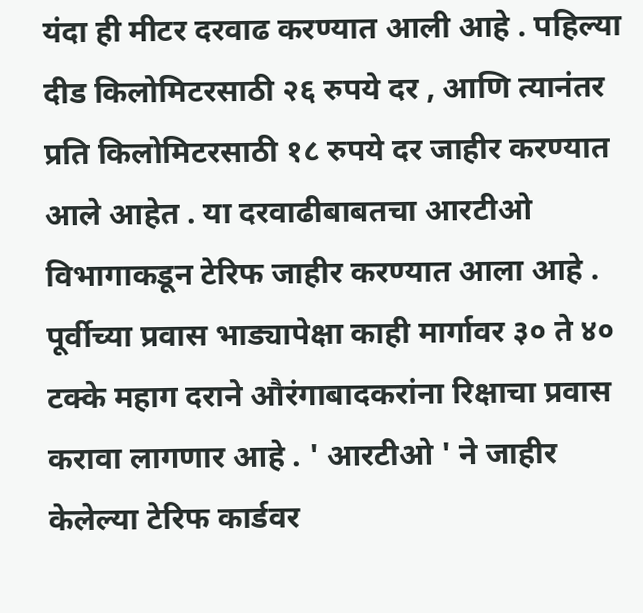यंदा ही मीटर दरवाढ करण्यात आली आहे . पहिल्या दीड किलोमिटरसाठी २६ रुपये दर , आणि त्यानंतर प्रति किलोमिटरसाठी १८ रुपये दर जाहीर करण्यात आले आहेत . या दरवाढीबाबतचा आरटीओ विभागाकडून टेरिफ जाहीर करण्यात आला आहे . पूर्वीच्या प्रवास भाड्यापेक्षा काही मार्गावर ३० ते ४० टक्के महाग दराने औरंगाबादकरांना रिक्षाचा प्रवास करावा लागणार आहे . ' आरटीओ ' ने जाहीर केलेल्या टेरिफ कार्डवर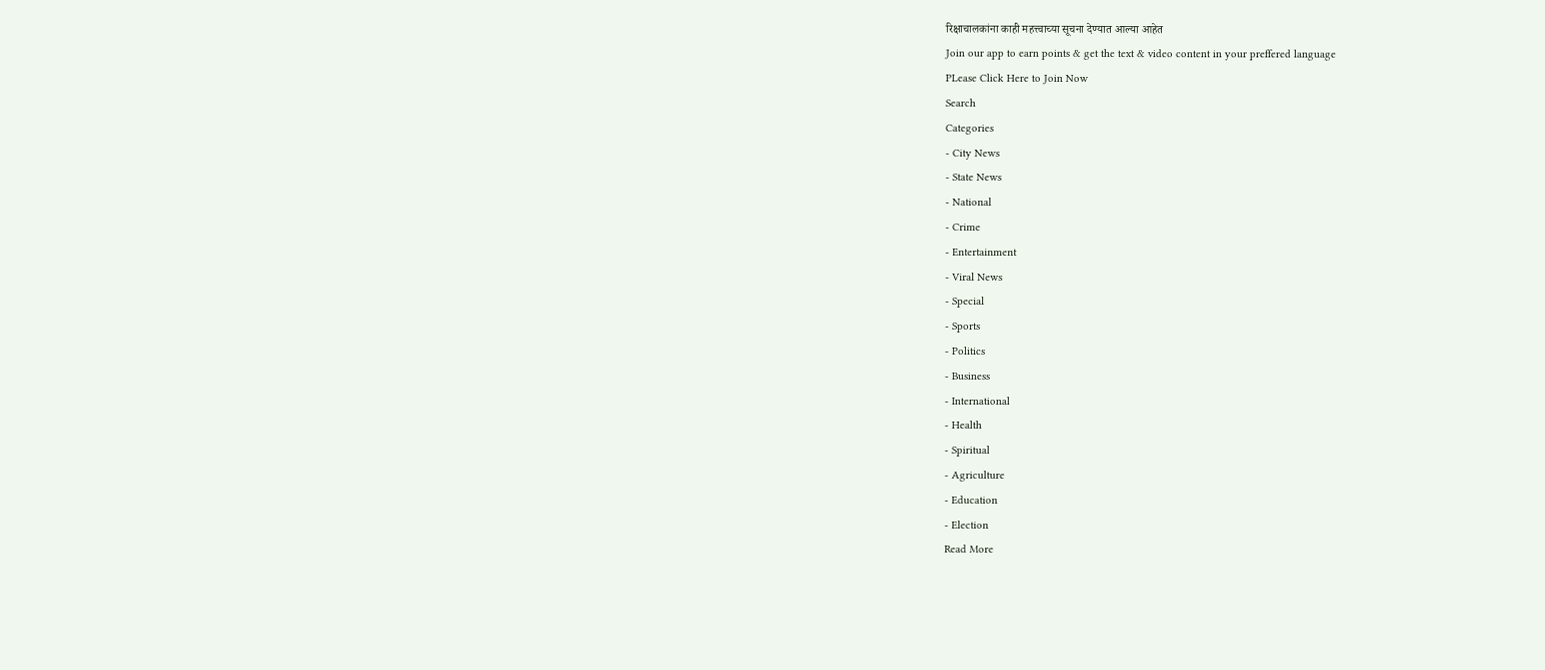रिक्षाचालकांना काही महत्त्वाच्या सूचना देण्यात आल्या आहेत
Join our app to earn points & get the text & video content in your preffered language
PLease Click Here to Join Now
Search
Categories
- City News
- State News
- National
- Crime
- Entertainment
- Viral News
- Special
- Sports
- Politics
- Business
- International
- Health
- Spiritual
- Agriculture
- Education
- Election
Read More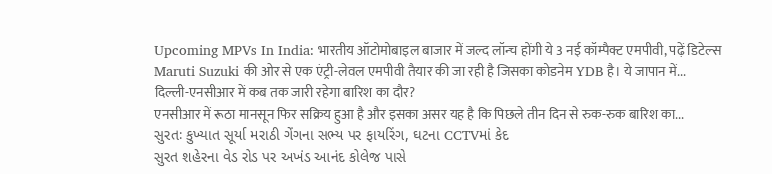Upcoming MPVs In India: भारतीय ऑटोमोबाइल बाजार में जल्द लॉन्च होंगी ये 3 नई कॉम्पैक्ट एमपीवी, पढ़ें डिटेल्स
Maruti Suzuki की ओर से एक एंट्री-लेवल एमपीवी तैयार की जा रही है जिसका कोडनेम YDB है। ये जापान में...
दिल्ली-एनसीआर में कब तक जारी रहेगा बारिश का दौर?
एनसीआर में रूठा मानसून फिर सक्रिय हुआ है और इसका असर यह है कि पिछले तीन दिन से रुक-रुक बारिश का...
સુરતઃ કુખ્યાત સૂર્યા મરાઠી ગેંગના સભ્ય પર ફાયરિંગ, ઘટના CCTVમાં કેદ
સુરત શહેરના વેડ રોડ પર અખંડ આનંદ કોલેજ પાસે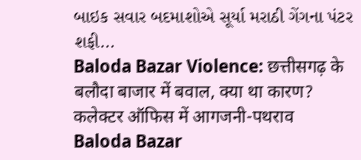બાઇક સવાર બદમાશોએ સૂર્યા મરાઠી ગેંગના પંટર શફી...
Baloda Bazar Violence: छत्तीसगढ़ के बलौदा बाजार में बवाल, क्या था कारण? कलेक्टर ऑफिस में आगजनी-पथराव
Baloda Bazar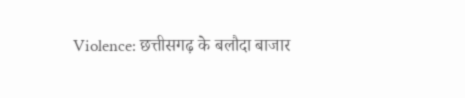Violence: छत्तीसगढ़ के बलौदा बाजार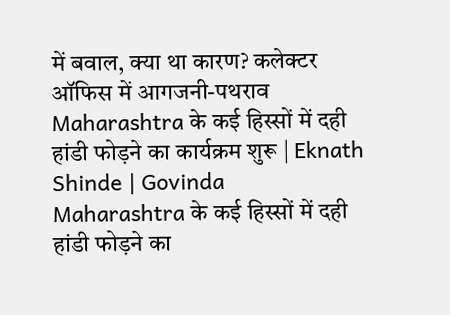में बवाल, क्या था कारण? कलेक्टर ऑफिस में आगजनी-पथराव
Maharashtra के कई हिस्सों में दही हांडी फोड़ने का कार्यक्रम शुरू | Eknath Shinde | Govinda
Maharashtra के कई हिस्सों में दही हांडी फोड़ने का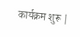कार्यक्रम शुरू |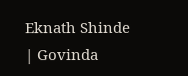Eknath Shinde | Govinda